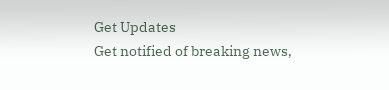Get Updates
Get notified of breaking news,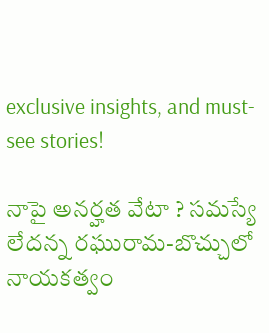exclusive insights, and must-see stories!

నాపై అనర్హత వేటా ? సమస్యే లేదన్న రఘురామ-బొచ్చులో నాయకత్వం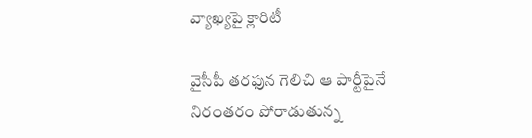వ్యాఖ్యపై క్లారిటీ

వైసీపీ తరఫున గెలిచి ఆ పార్టీపైనే నిరంతరం పోరాడుతున్న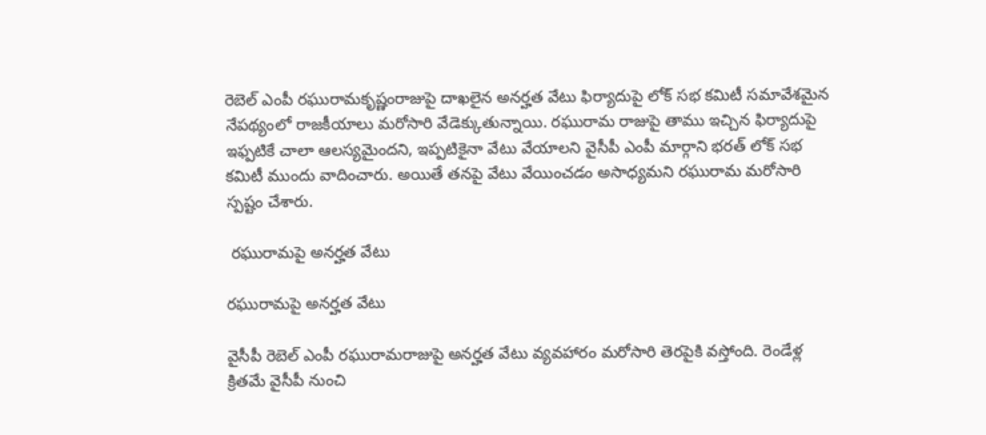రెబెల్ ఎంపీ రఘురామకృష్ణంరాజుపై దాఖలైన అనర్హత వేటు ఫిర్యాదుపై లోక్ సభ కమిటీ సమావేశమైన నేపథ్యంలో రాజకీయాలు మరోసారి వేడెక్కుతున్నాయి. రఘురామ రాజుపై తాము ఇచ్చిన ఫిర్యాదుపై ఇఫ్పటికే చాలా ఆలస్యమైందని, ఇప్పటికైనా వేటు వేయాలని వైసీపీ ఎంపీ మార్గాని భరత్ లోక్ సభ కమిటీ ముందు వాదించారు. అయితే తనపై వేటు వేయించడం అసాధ్యమని రఘురామ మరోసారి స్పష్టం చేశారు.

 రఘురామపై అనర్హత వేటు

రఘురామపై అనర్హత వేటు

వైసీపీ రెబెల్ ఎంపీ రఘురామరాజుపై అనర్హత వేటు వ్యవహారం మరోసారి తెరపైకి వస్తోంది. రెండేళ్ల క్రితమే వైసీపీ నుంచి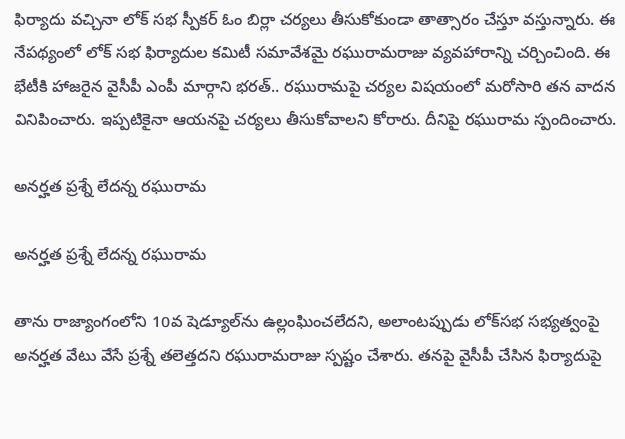ఫిర్యాదు వచ్చినా లోక్ సభ స్పీకర్ ఓం బిర్లా చర్యలు తీసుకోకుండా తాత్సారం చేస్తూ వస్తున్నారు. ఈ నేపథ్యంలో లోక్ సభ ఫిర్యాదుల కమిటీ సమావేశమై రఘురామరాజు వ్యవహారాన్ని చర్చించింది. ఈ భేటీకి హాజరైన వైసీపీ ఎంపీ మార్గాని భరత్.. రఘురామపై చర్యల విషయంలో మరోసారి తన వాదన వినిపించారు. ఇప్పటికైనా ఆయనపై చర్యలు తీసుకోవాలని కోరారు. దీనిపై రఘురామ స్పందించారు.

అనర్హత ప్రశ్నే లేదన్న రఘురామ

అనర్హత ప్రశ్నే లేదన్న రఘురామ

తాను రాజ్యాంగంలోని 10వ షెడ్యూల్‌ను ఉల్లంఘించలేదని, అలాంటప్పుడు లోక్‌సభ సభ్యత్వంపై అనర్హత వేటు వేసే ప్రశ్నే తలెత్తదని రఘురామరాజు స్పష్టం చేశారు. తనపై వైసీపీ చేసిన ఫిర్యాదుపై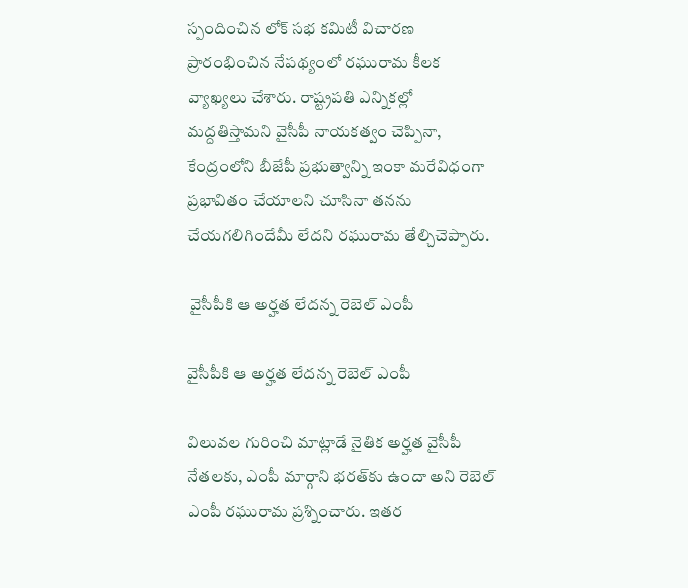స్పందించిన లోక్ సభ కమిటీ విచారణ ప్రారంభించిన నేపథ్యంలో రఘురామ కీలక వ్యాఖ్యలు చేశారు. రాష్ట్రపతి ఎన్నికల్లో మద్దతిస్తామని వైసీపీ నాయకత్వం చెప్పినా, కేంద్రంలోని బీజేపీ ప్రభుత్వాన్ని ఇంకా మరేవిధంగా ప్రభావితం చేయాలని చూసినా తనను చేయగలిగిందేమీ లేదని రఘురామ తేల్చిచెప్పారు.

 వైసీపీకి ఆ అర్హత లేదన్న రెబెల్ ఎంపీ

వైసీపీకి ఆ అర్హత లేదన్న రెబెల్ ఎంపీ

విలువల గురించి మాట్లాడే నైతిక అర్హత వైసీపీ నేతలకు, ఎంపీ మార్గాని భరత్‌కు ఉందా అని రెబెల్ ఎంపీ రఘురామ ప్రశ్నించారు. ఇతర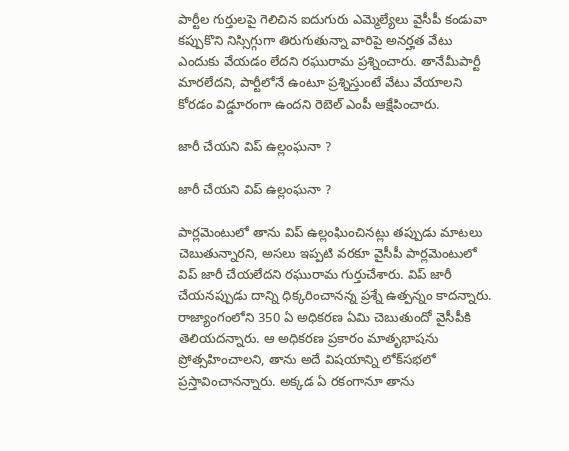పార్టీల గుర్తులపై గెలిచిన ఐదుగురు ఎమ్మెల్యేలు వైసీపీ కండువా కప్పుకొని నిస్సిగ్గుగా తిరుగుతున్నా వారిపై అనర్హత వేటు ఎందుకు వేయడం లేదని రఘురామ ప్రశ్నించారు. తానేమీపార్టీ మారలేదని, పార్టీలోనే ఉంటూ ప్రశ్నిస్తుంటే వేటు వేయాలని కోరడం విడ్డూరంగా ఉందని రెబెల్ ఎంపీ ఆక్షేపించారు.

జారీ చేయని విప్ ఉల్లంఘనా ?

జారీ చేయని విప్ ఉల్లంఘనా ?

పార్లమెంటులో తాను విప్‌ ఉల్లంఘించినట్లు తప్పుడు మాటలు చెబుతున్నారని, అసలు ఇప్పటి వరకూ వైసీపీ పార్లమెంటులో విప్ జారీ చేయలేదని రఘురామ గుర్తుచేశారు. విప్‌ జారీ చేయనప్పుడు దాన్ని ధిక్కరించానన్న ప్రశ్నే ఉత్పన్నం కాదన్నారు. రాజ్యాంగంలోని 350 ఏ అధికరణ ఏమి చెబుతుందో వైసీపీకి తెలియదన్నారు. ఆ అధికరణ ప్రకారం మాతృభాషను ప్రోత్సహించాలని, తాను అదే విషయాన్ని లోక్‌సభలో ప్రస్తావించానన్నారు. అక్కడ ఏ రకంగానూ తాను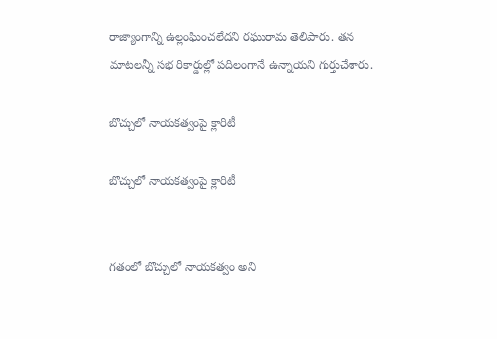రాజ్యాంగాన్ని ఉల్లంఘించలేదని రఘురామ తెలిపారు. తన మాటలన్నీ సభ రికార్డుల్లో పదిలంగానే ఉన్నాయని గుర్తుచేశారు.

బొచ్చులో నాయకత్వంపై క్లారిటీ

బొచ్చులో నాయకత్వంపై క్లారిటీ


గతంలో బొచ్చులో నాయకత్వం అని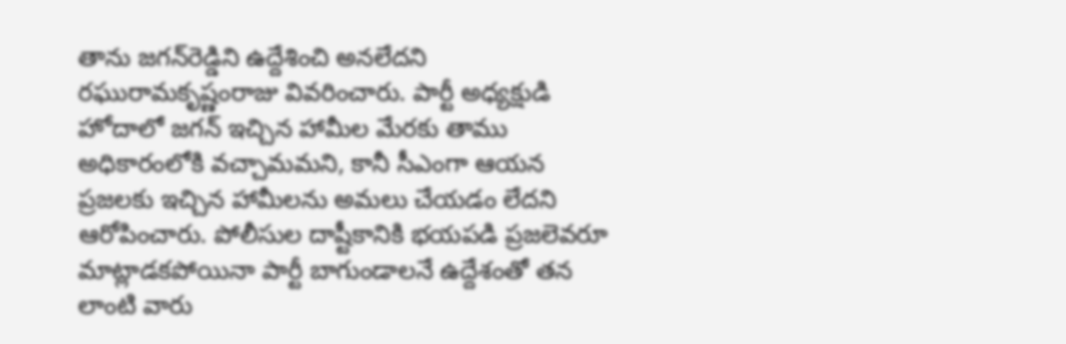తాను జగన్‌రెడ్డిని ఉద్దేశించి అనలేదని రఘురామకృష్ణంరాజు వివరించారు. పార్టీ అధ్యక్షుడి హోదాలో జగన్‌ ఇచ్చిన హామీల మేరకు తాము అధికారంలోకి వచ్చామమని, కానీ సీఎంగా ఆయన ప్రజలకు ఇచ్చిన హామీలను అమలు చేయడం లేదని ఆరోపించారు. పోలీసుల దాష్టీకానికి భయపడి ప్రజలెవరూ మాట్లాడకపోయినా పార్టీ బాగుండాలనే ఉద్దేశంతో తన లాంటి వారు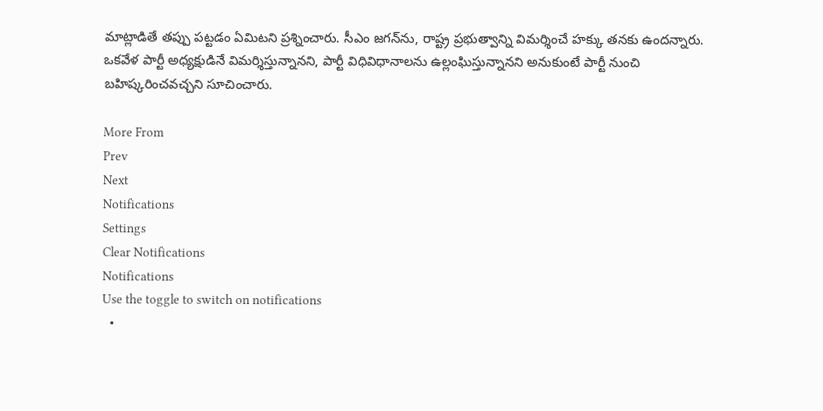మాట్లాడితే తప్పు పట్టడం ఏమిటని ప్రశ్నించారు. సీఎం జగన్‌ను, రాష్ట్ర ప్రభుత్వాన్ని విమర్శించే హక్కు తనకు ఉందన్నారు. ఒకవేళ పార్టీ అధ్యక్షుడినే విమర్శిస్తున్నానని, పార్టీ విధివిధానాలను ఉల్లంఘిస్తున్నానని అనుకుంటే పార్టీ నుంచి బహిష్కరించవచ్చని సూచించారు.

More From
Prev
Next
Notifications
Settings
Clear Notifications
Notifications
Use the toggle to switch on notifications
  •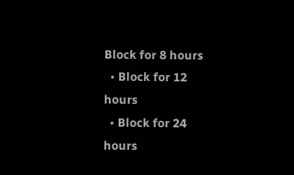Block for 8 hours
  • Block for 12 hours
  • Block for 24 hours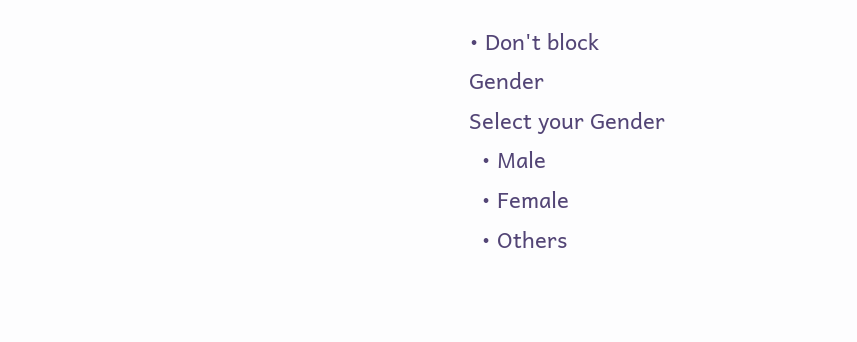• Don't block
Gender
Select your Gender
  • Male
  • Female
  • Others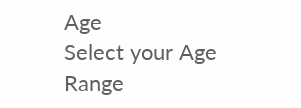Age
Select your Age Range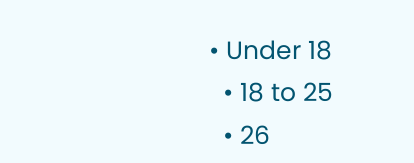• Under 18
  • 18 to 25
  • 26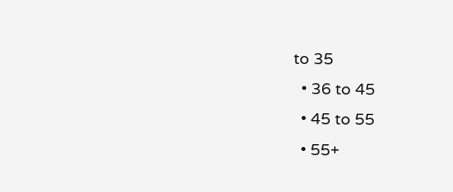to 35
  • 36 to 45
  • 45 to 55
  • 55+